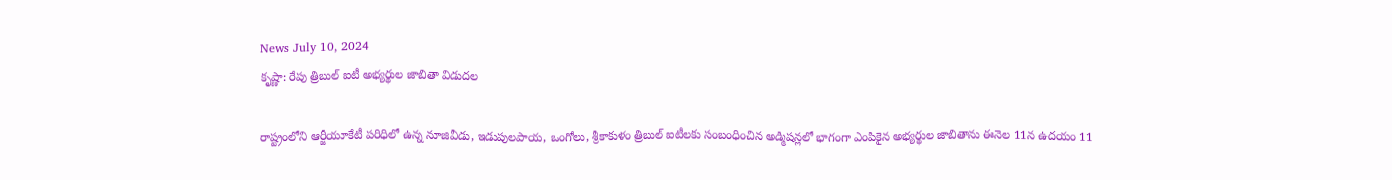News July 10, 2024
కృష్ణా: రేపు త్రిబుల్ ఐటీ అభ్యర్థుల జాబితా విడుదల

రాష్ట్రంలోని ఆర్జీయూకేటీ పరిధిలో ఉన్న నూజివీడు, ఇడుపులపాయ, ఒంగోలు, శ్రీకాకుళం త్రిబుల్ ఐటీలకు సంబంధించిన అడ్మిషన్లలో భాగంగా ఎంపికైన అభ్యర్థుల జాబితాను ఈనెల 11న ఉదయం 11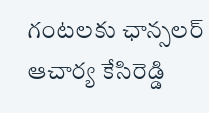గంటలకు ఛాన్సలర్ ఆచార్య కేసిరెడ్డి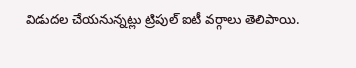విడుదల చేయనున్నట్లు ట్రిపుల్ ఐటీ వర్గాలు తెలిపాయి.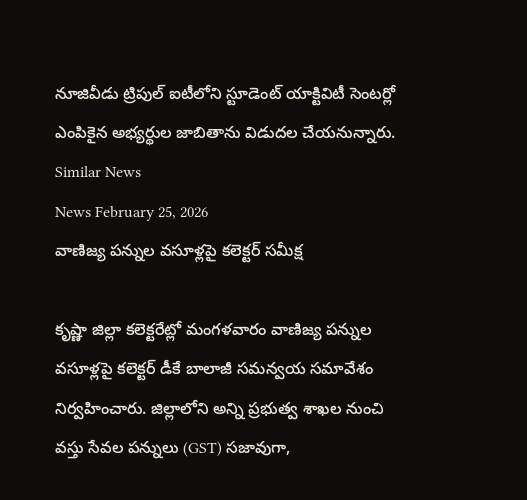నూజివీడు ట్రిపుల్ ఐటీలోని స్టూడెంట్ యాక్టివిటీ సెంటర్లో ఎంపికైన అభ్యర్థుల జాబితాను విడుదల చేయనున్నారు.
Similar News
News February 25, 2026
వాణిజ్య పన్నుల వసూళ్లపై కలెక్టర్ సమీక్ష

కృష్ణా జిల్లా కలెక్టరేట్లో మంగళవారం వాణిజ్య పన్నుల వసూళ్లపై కలెక్టర్ డీకే బాలాజీ సమన్వయ సమావేశం నిర్వహించారు. జిల్లాలోని అన్ని ప్రభుత్వ శాఖల నుంచి వస్తు సేవల పన్నులు (GST) సజావుగా,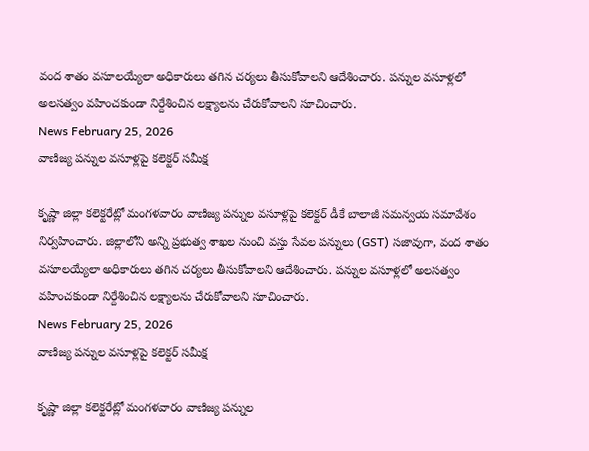వంద శాతం వసూలయ్యేలా అధికారులు తగిన చర్యలు తీసుకోవాలని ఆదేశించారు. పన్నుల వసూళ్లలో అలసత్వం వహించకుండా నిర్దేశించిన లక్ష్యాలను చేరుకోవాలని సూచించారు.
News February 25, 2026
వాణిజ్య పన్నుల వసూళ్లపై కలెక్టర్ సమీక్ష

కృష్ణా జిల్లా కలెక్టరేట్లో మంగళవారం వాణిజ్య పన్నుల వసూళ్లపై కలెక్టర్ డీకే బాలాజీ సమన్వయ సమావేశం నిర్వహించారు. జిల్లాలోని అన్ని ప్రభుత్వ శాఖల నుంచి వస్తు సేవల పన్నులు (GST) సజావుగా, వంద శాతం వసూలయ్యేలా అధికారులు తగిన చర్యలు తీసుకోవాలని ఆదేశించారు. పన్నుల వసూళ్లలో అలసత్వం వహించకుండా నిర్దేశించిన లక్ష్యాలను చేరుకోవాలని సూచించారు.
News February 25, 2026
వాణిజ్య పన్నుల వసూళ్లపై కలెక్టర్ సమీక్ష

కృష్ణా జిల్లా కలెక్టరేట్లో మంగళవారం వాణిజ్య పన్నుల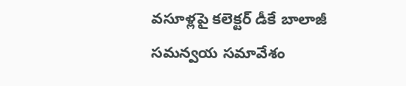వసూళ్లపై కలెక్టర్ డీకే బాలాజీ సమన్వయ సమావేశం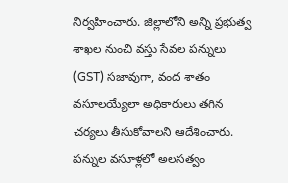నిర్వహించారు. జిల్లాలోని అన్ని ప్రభుత్వ శాఖల నుంచి వస్తు సేవల పన్నులు (GST) సజావుగా, వంద శాతం వసూలయ్యేలా అధికారులు తగిన చర్యలు తీసుకోవాలని ఆదేశించారు. పన్నుల వసూళ్లలో అలసత్వం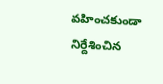వహించకుండా నిర్దేశించిన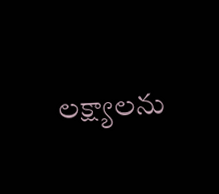లక్ష్యాలను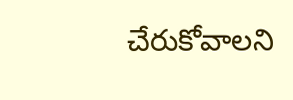చేరుకోవాలని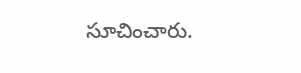సూచించారు.